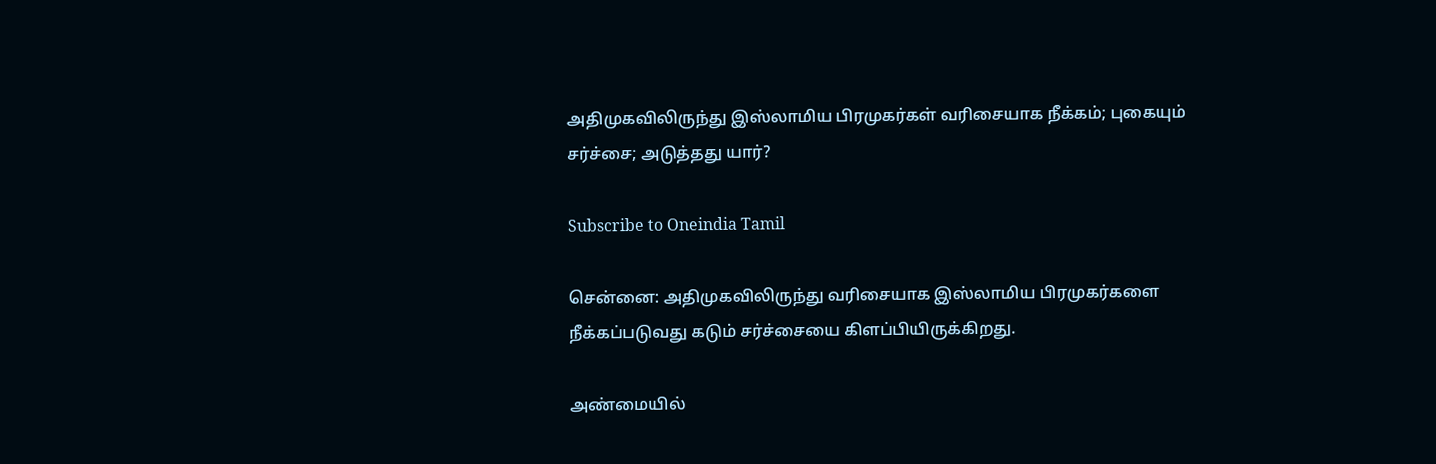அதிமுகவிலிருந்து இஸ்லாமிய பிரமுகர்கள் வரிசையாக நீக்கம்; புகையும் சர்ச்சை; அடுத்தது யார்?

Subscribe to Oneindia Tamil

சென்னை: அதிமுகவிலிருந்து வரிசையாக இஸ்லாமிய பிரமுகர்களை நீக்கப்படுவது கடும் சர்ச்சையை கிளப்பியிருக்கிறது.

அண்மையில்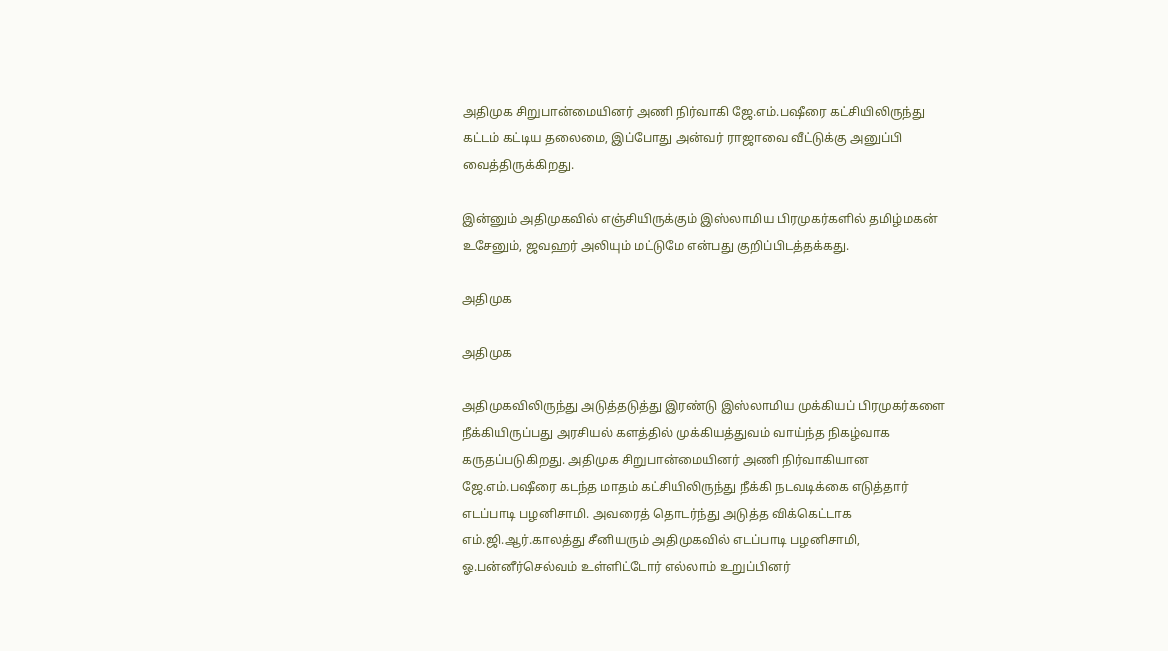அதிமுக சிறுபான்மையினர் அணி நிர்வாகி ஜே.எம்.பஷீரை கட்சியிலிருந்து கட்டம் கட்டிய தலைமை, இப்போது அன்வர் ராஜாவை வீட்டுக்கு அனுப்பி வைத்திருக்கிறது.

இன்னும் அதிமுகவில் எஞ்சியிருக்கும் இஸ்லாமிய பிரமுகர்களில் தமிழ்மகன் உசேனும், ஜவஹர் அலியும் மட்டுமே என்பது குறிப்பிடத்தக்கது.

அதிமுக

அதிமுக

அதிமுகவிலிருந்து அடுத்தடுத்து இரண்டு இஸ்லாமிய முக்கியப் பிரமுகர்களை நீக்கியிருப்பது அரசியல் களத்தில் முக்கியத்துவம் வாய்ந்த நிகழ்வாக கருதப்படுகிறது. அதிமுக சிறுபான்மையினர் அணி நிர்வாகியான ஜே.எம்.பஷீரை கடந்த மாதம் கட்சியிலிருந்து நீக்கி நடவடிக்கை எடுத்தார் எடப்பாடி பழனிசாமி. அவரைத் தொடர்ந்து அடுத்த விக்கெட்டாக எம்.ஜி.ஆர்.காலத்து சீனியரும் அதிமுகவில் எடப்பாடி பழனிசாமி, ஓ.பன்னீர்செல்வம் உள்ளிட்டோர் எல்லாம் உறுப்பினர்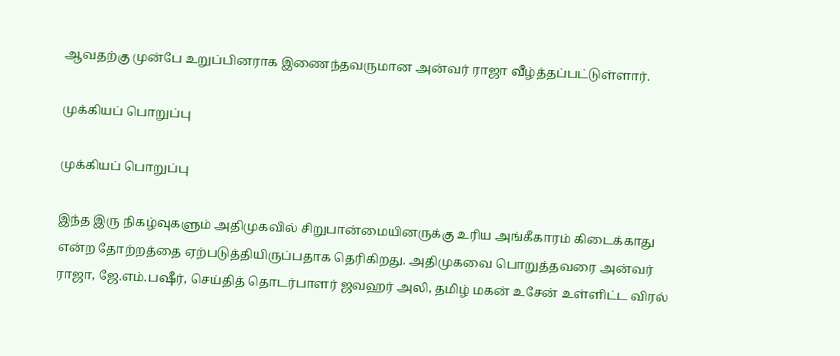ஆவதற்கு முன்பே உறுப்பினராக இணைந்தவருமான அன்வர் ராஜா வீழ்த்தப்பட்டுள்ளார்.

முக்கியப் பொறுப்பு

முக்கியப் பொறுப்பு

இந்த இரு நிகழ்வுகளும் அதிமுகவில் சிறுபான்மையினருக்கு உரிய அங்கீகாரம் கிடைக்காது என்ற தோற்றத்தை ஏற்படுத்தியிருப்பதாக தெரிகிறது. அதிமுகவை பொறுத்தவரை அன்வர் ராஜா, ஜே.எம்.பஷீர், செய்தித் தொடர்பாளர் ஜவஹர் அலி, தமிழ் மகன் உசேன் உள்ளிட்ட விரல்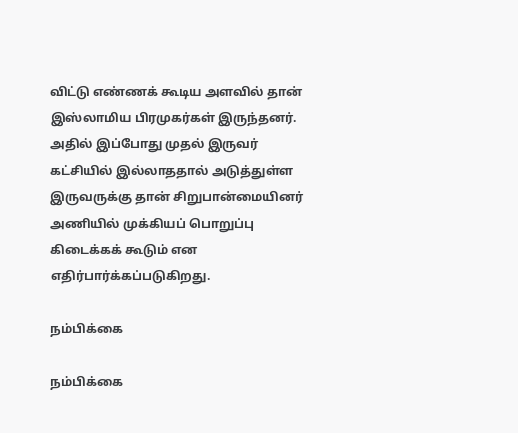விட்டு எண்ணக் கூடிய அளவில் தான் இஸ்லாமிய பிரமுகர்கள் இருந்தனர். அதில் இப்போது முதல் இருவர் கட்சியில் இல்லாததால் அடுத்துள்ள இருவருக்கு தான் சிறுபான்மையினர் அணியில் முக்கியப் பொறுப்பு கிடைக்கக் கூடும் என எதிர்பார்க்கப்படுகிறது.

நம்பிக்கை

நம்பிக்கை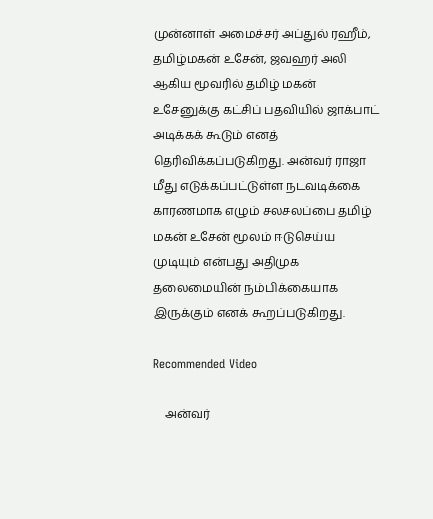முன்னாள் அமைச்சர் அப்துல் ரஹீம், தமிழ்மகன் உசேன், ஜவஹர் அலி ஆகிய மூவரில் தமிழ் மகன் உசேனுக்கு கட்சிப் பதவியில் ஜாக்பாட் அடிக்கக் கூடும் எனத் தெரிவிக்கப்படுகிறது. அன்வர் ராஜா மீது எடுக்கப்பட்டுள்ள நடவடிக்கை காரணமாக எழும் சலசலப்பை தமிழ் மகன் உசேன் மூலம் ஈடுசெய்ய முடியும் என்பது அதிமுக தலைமையின் நம்பிக்கையாக இருக்கும் எனக் கூறப்படுகிறது.

Recommended Video

    அன்வர்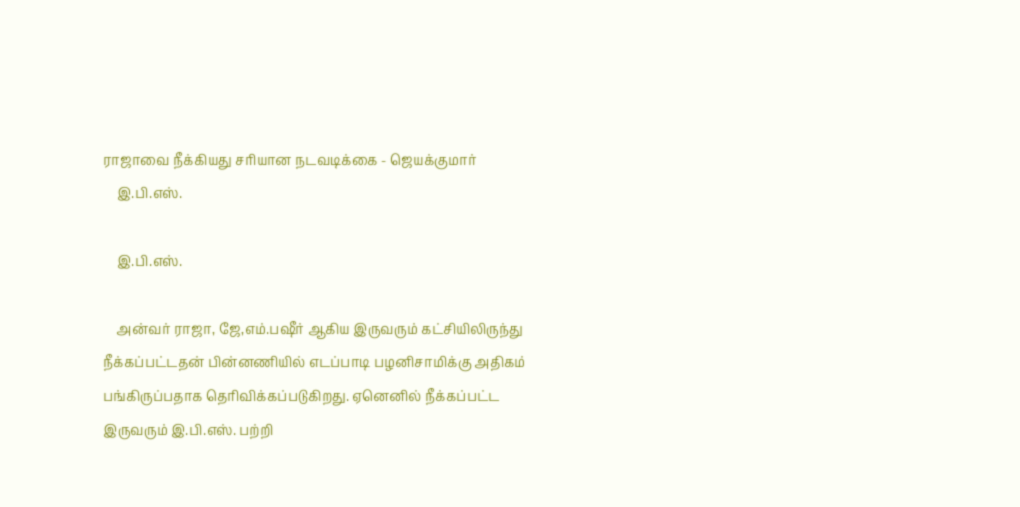ராஜாவை நீக்கியது சரியான நடவடிக்கை - ஜெயக்குமார்
    இ.பி.எஸ்.

    இ.பி.எஸ்.

    அன்வர் ராஜா, ஜே,எம்.பஷீர் ஆகிய இருவரும் கட்சியிலிருந்து நீக்கப்பட்டதன் பின்னணியில் எடப்பாடி பழனிசாமிக்கு அதிகம் பங்கிருப்பதாக தெரிவிக்கப்படுகிறது. ஏனெனில் நீக்கப்பட்ட இருவரும் இ.பி.எஸ். பற்றி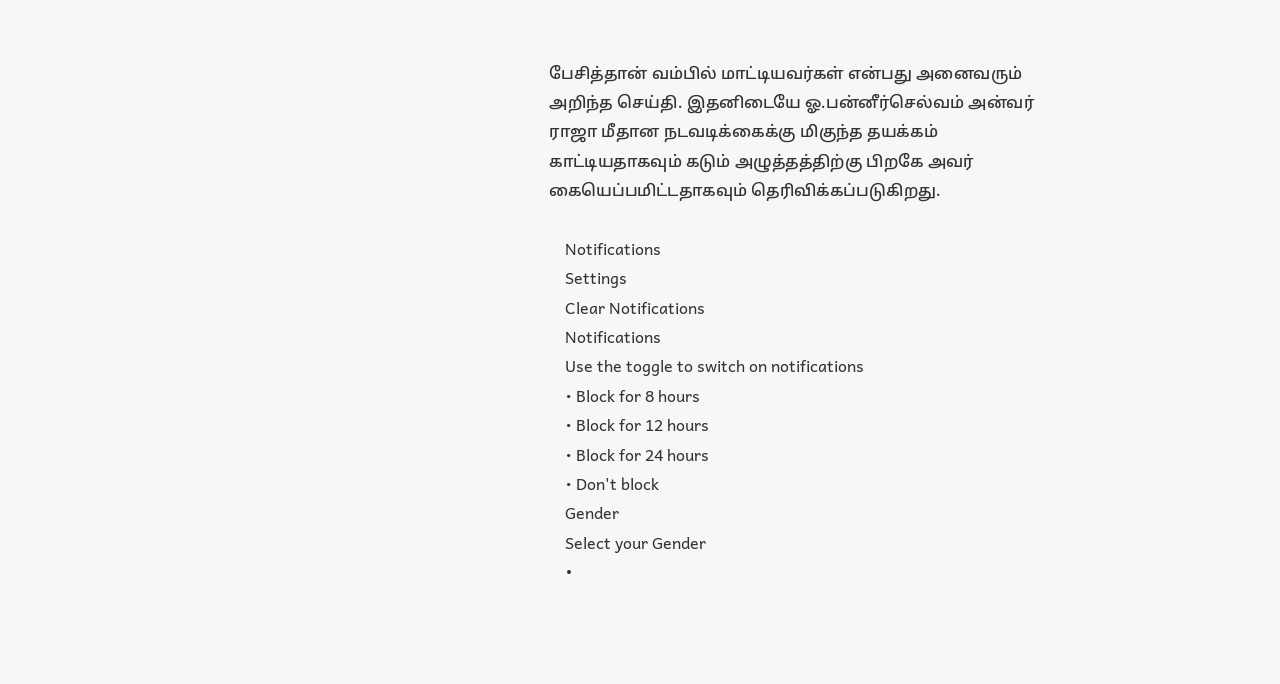பேசித்தான் வம்பில் மாட்டியவர்கள் என்பது அனைவரும் அறிந்த செய்தி. இதனிடையே ஓ.பன்னீர்செல்வம் அன்வர் ராஜா மீதான நடவடிக்கைக்கு மிகுந்த தயக்கம் காட்டியதாகவும் கடும் அழுத்தத்திற்கு பிறகே அவர் கையெப்பமிட்டதாகவும் தெரிவிக்கப்படுகிறது.

    Notifications
    Settings
    Clear Notifications
    Notifications
    Use the toggle to switch on notifications
    • Block for 8 hours
    • Block for 12 hours
    • Block for 24 hours
    • Don't block
    Gender
    Select your Gender
    •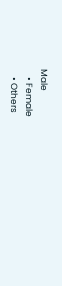Male
    • Female
    • Others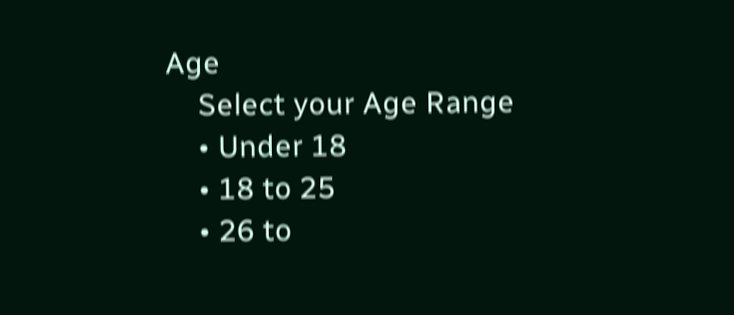Age
    Select your Age Range
    • Under 18
    • 18 to 25
    • 26 to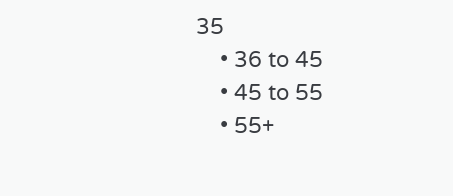35
    • 36 to 45
    • 45 to 55
    • 55+